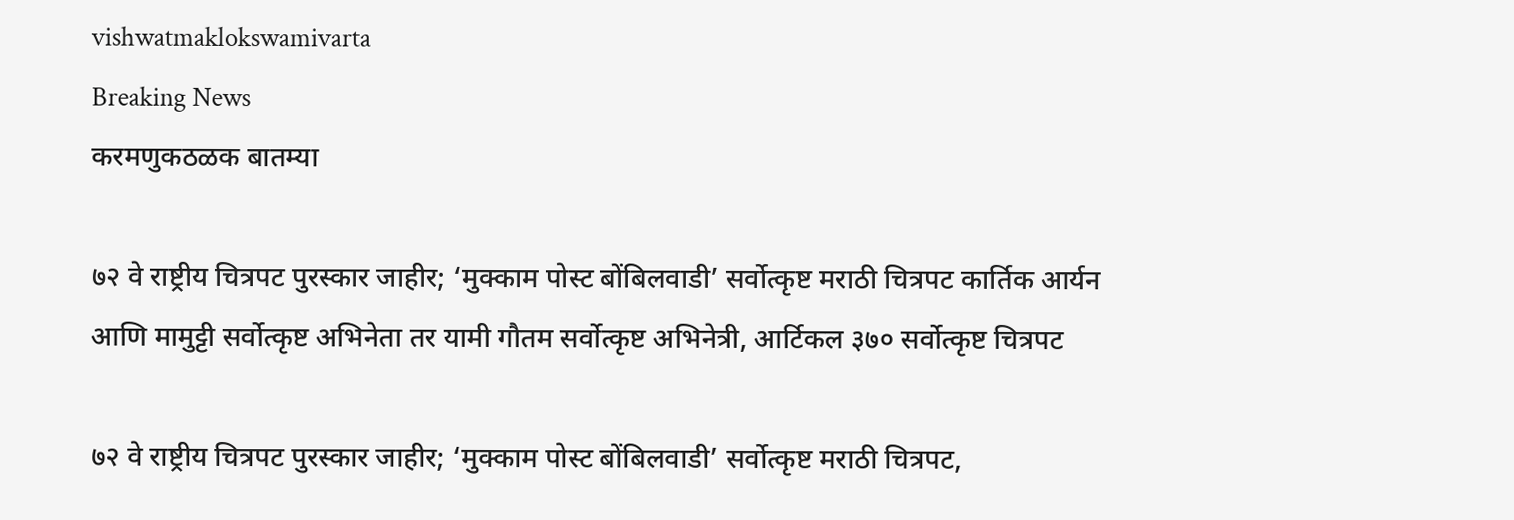vishwatmaklokswamivarta
Breaking News
करमणुकठळक बातम्या

७२ वे राष्ट्रीय चित्रपट पुरस्कार जाहीर; ‘मुक्काम पोस्ट बोंबिलवाडी’ सर्वोत्कृष्ट मराठी चित्रपट कार्तिक आर्यन आणि मामुट्टी सर्वोत्कृष्ट अभिनेता तर यामी गौतम सर्वोत्कृष्ट अभिनेत्री, आर्टिकल ३७० सर्वोत्कृष्ट चित्रपट

७२ वे राष्ट्रीय चित्रपट पुरस्कार जाहीर; ‘मुक्काम पोस्ट बोंबिलवाडी’ सर्वोत्कृष्ट मराठी चित्रपट,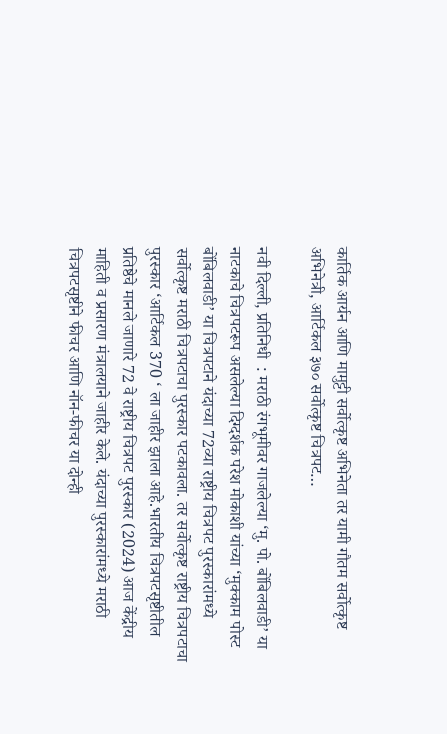कार्तिक आर्यन आणि मामुट्टी सर्वोत्कृष्ट अभिनेता तर यामी गौतम सर्वोत्कृष्ट अभिनेत्री, आर्टिकल ३७० सर्वोत्कृष्ट चित्रपट…

नवी दिल्ली, प्रतिनिधी  : मराठी रंगभूमीवर गाजलेल्या ‘मु. पो. बोंबिलवाडी’ या नाटकाचे चित्रपटरूप असलेल्या दिग्दर्शक परेश मोकाशी यांच्या ‘मुक्काम पोस्ट बोंबिलवाडी’ या चित्रपटाने यंदाच्या 72व्या राष्ट्रीय चित्रपट पुरस्कारांमध्ये सर्वोत्कृष्ट मराठी चित्रपटाचा पुरस्कार पटकावला. तर सर्वोत्कृष्ट राष्ट्रीय चित्रपटाचा पुरस्कार ‘आर्टिकल 370 ‘ ला जाहीर झाला आहे.भारतीय चित्रपटसृष्टीतील प्रतिष्ठेचे मानले जाणारे 72 वे राष्ट्रीय चित्रपट पुरस्कार (2024) आज केंद्रीय माहिती व प्रसारण मंत्रालयाने जाहीर केले. यंदाच्या पुरस्कारांमध्ये मराठी चित्रपटसृष्टीने फीचर आणि नॉन-फीचर या दोन्ही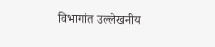विभागांत उल्लेखनीय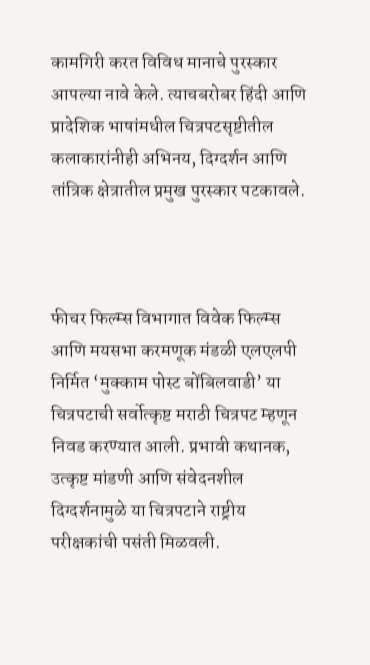कामगिरी करत विविध मानाचे पुरस्कार आपल्या नावे केले. त्याचबरोबर हिंदी आणि प्रादेशिक भाषांमधील चित्रपटसृष्टीतील कलाकारांनीही अभिनय, दिग्दर्शन आणि तांत्रिक क्षेत्रातील प्रमुख पुरस्कार पटकावले.



फीचर फिल्म्स विभागात विवेक फिल्म्स आणि मयसभा करमणूक मंडळी एलएलपी निर्मित ‘मुक्काम पोस्ट बोंबिलवाडी’ या चित्रपटाची सर्वोत्कृष्ट मराठी चित्रपट म्हणून निवड करण्यात आली. प्रभावी कथानक, उत्कृष्ट मांडणी आणि संवेदनशील दिग्दर्शनामुळे या चित्रपटाने राष्ट्रीय परीक्षकांची पसंती मिळवली.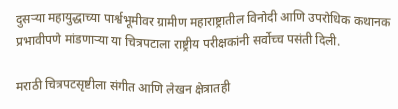दुसऱ्या महायुद्धाच्या पार्श्वभूमीवर ग्रामीण महाराष्ट्रातील विनोदी आणि उपरोधिक कथानक प्रभावीपणे मांडणाऱ्या या चित्रपटाला राष्ट्रीय परीक्षकांनी सर्वोच्च पसंती दिली.

मराठी चित्रपटसृष्टीला संगीत आणि लेखन क्षेत्रातही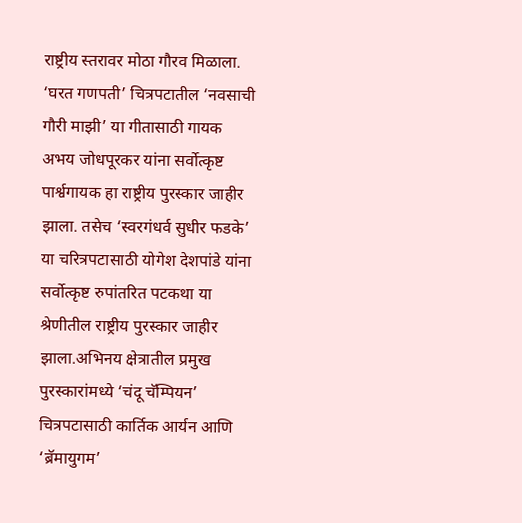राष्ट्रीय स्तरावर मोठा गौरव मिळाला. ‘घरत गणपती’ चित्रपटातील ‘नवसाची गौरी माझी’ या गीतासाठी गायक अभय जोधपूरकर यांना सर्वोत्कृष्ट पार्श्वगायक हा राष्ट्रीय पुरस्कार जाहीर झाला. तसेच ‘स्वरगंधर्व सुधीर फडके’ या चरित्रपटासाठी योगेश देशपांडे यांना सर्वोत्कृष्ट रुपांतरित पटकथा या श्रेणीतील राष्ट्रीय पुरस्कार जाहीर झाला.अभिनय क्षेत्रातील प्रमुख पुरस्कारांमध्ये ‘चंदू चॅम्पियन’ चित्रपटासाठी कार्तिक आर्यन आणि ‘ब्रॅमायुगम’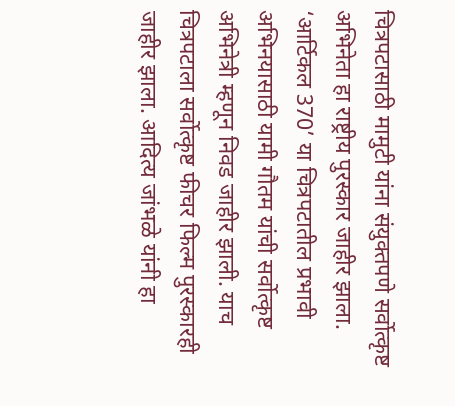चित्रपटासाठी मामुटी यांना संयुक्तपणे सर्वोत्कृष्ट अभिनेता हा राष्ट्रीय पुरस्कार जाहीर झाला. ‘आर्टिकल 370’ या चित्रपटातील प्रभावी अभिनयासाठी यामी गौतम यांची सर्वोत्कृष्ट अभिनेत्री म्हणून निवड जाहीर झाली. याच चित्रपटाला सर्वोत्कृष्ट फीचर फिल्म पुरस्कारही जाहीर झाला. आदित्य जांभळे यांनी हा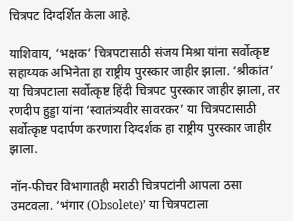चित्रपट दिग्दर्शित केला आहे.

याशिवाय, ‘भक्षक’ चित्रपटासाठी संजय मिश्रा यांना सर्वोत्कृष्ट सहाय्यक अभिनेता हा राष्ट्रीय पुरस्कार जाहीर झाला. ‘श्रीकांत’ या चित्रपटाला सर्वोत्कृष्ट हिंदी चित्रपट पुरस्कार जाहीर झाला, तर रणदीप हुड्डा यांना ‘स्वातंत्र्यवीर सावरकर’ या चित्रपटासाठी सर्वोत्कृष्ट पदार्पण करणारा दिग्दर्शक हा राष्ट्रीय पुरस्कार जाहीर झाला.

नॉन-फीचर विभागातही मराठी चित्रपटांनी आपला ठसा उमटवला. ‘भंगार (Obsolete)’ या चित्रपटाला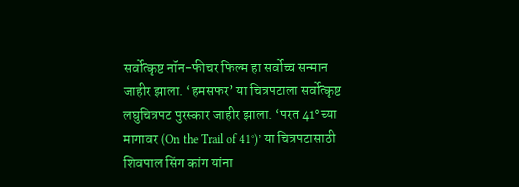सर्वोत्कृष्ट नॉन-फीचर फिल्म हा सर्वोच्च सन्मान जाहीर झाला. ‘हमसफर’ या चित्रपटाला सर्वोत्कृष्ट लघुचित्रपट पुरस्कार जाहीर झाला. ‘परत 41° च्या मागावर (On the Trail of 41°)’ या चित्रपटासाठी शिवपाल सिंग कांग यांना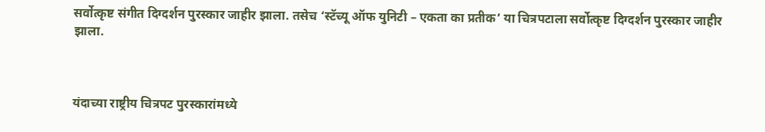सर्वोत्कृष्ट संगीत दिग्दर्शन पुरस्कार जाहीर झाला. तसेच ‘स्टॅच्यू ऑफ युनिटी – एकता का प्रतीक’ या चित्रपटाला सर्वोत्कृष्ट दिग्दर्शन पुरस्कार जाहीर झाला.



यंदाच्या राष्ट्रीय चित्रपट पुरस्कारांमध्ये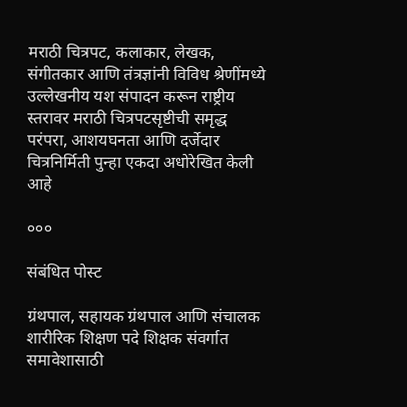मराठी चित्रपट, कलाकार, लेखक, संगीतकार आणि तंत्रज्ञांनी विविध श्रेणींमध्ये उल्लेखनीय यश संपादन करून राष्ट्रीय स्तरावर मराठी चित्रपटसृष्टीची समृद्ध परंपरा, आशयघनता आणि दर्जेदार चित्रनिर्मिती पुन्हा एकदा अधोरेखित केली आहे

०००

संबंधित पोस्ट

ग्रंथपाल, सहायक ग्रंथपाल आणि संचालक शारीरिक शिक्षण पदे शिक्षक संवर्गात समावेशासाठी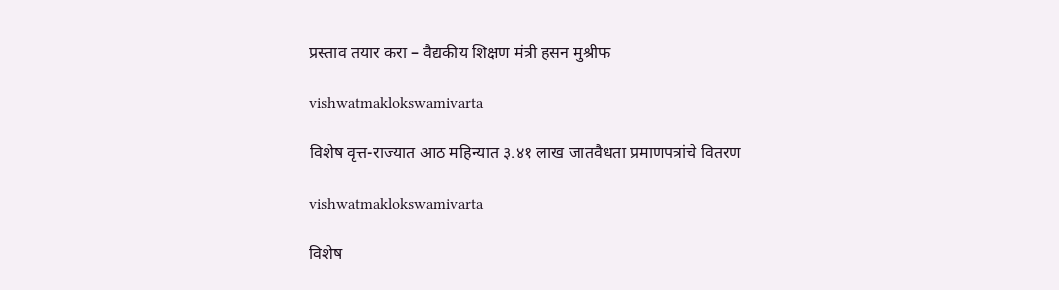प्रस्ताव तयार करा – वैद्यकीय शिक्षण मंत्री हसन मुश्रीफ

vishwatmaklokswamivarta

विशेष वृत्त-राज्यात आठ महिन्यात ३.४१ लाख जातवैधता प्रमाणपत्रांचे वितरण

vishwatmaklokswamivarta

विशेष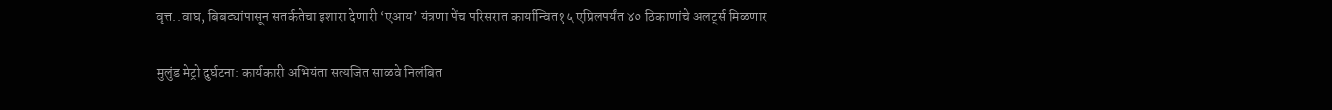वृत्त..वाघ, बिबट्यांपासून सतर्कतेचा इशारा देणारी ‘एआय’ यंत्रणा पेंच परिसरात कार्यान्वित१५ एप्रिलपर्यंत ४० ठिकाणांचे अलर्ट्स मिळणार

मुलुंड मेट्रो दुर्घटना: कार्यकारी अभियंता सत्यजित साळवे निलंबित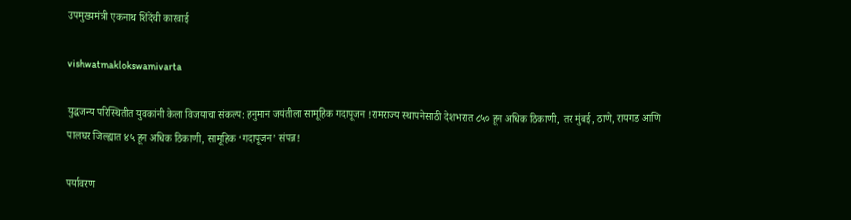उपमुख्यमंत्री एकनाथ शिंदेंची कारवाई

vishwatmaklokswamivarta

युद्धजन्य परिस्थितीत युवकांनी केला विजयाचा संकल्प: हनुमान जयंतीला सामूहिक गदापूजन !रामराज्य स्थापनेसाठी देशभरात ८५० हून अधिक ठिकाणी, तर मुंबई, ठाणे, रायगड आणि पालघर जिल्ह्यात ४५ हून अधिक ठिकाणी, सामूहिक ‘गदापूजन’ संपन्न!

पर्यावरण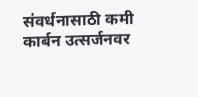संवर्धनासाठी कमी कार्बन उत्सर्जनवर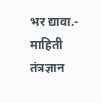भर द्यावा.- माहिती तंत्रज्ञान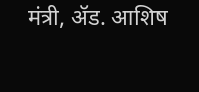मंत्री, ॲड. आशिष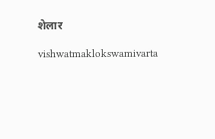शेलार

vishwatmaklokswamivarta